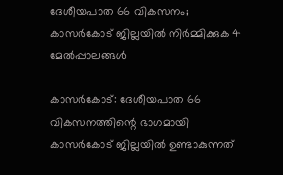ദേശീയപാത 66 വികസനം; കാസർകോട് ജില്ലയിൽ നിർമ്മിക്കുക 4 മേൽപ്പാലങ്ങൾ

കാസർകോട്: ദേശീയപാത 66 വികസനത്തിന്റെ ഭാഗമായി കാസർകോട് ജില്ലയിൽ ഉണ്ടാകുന്നത്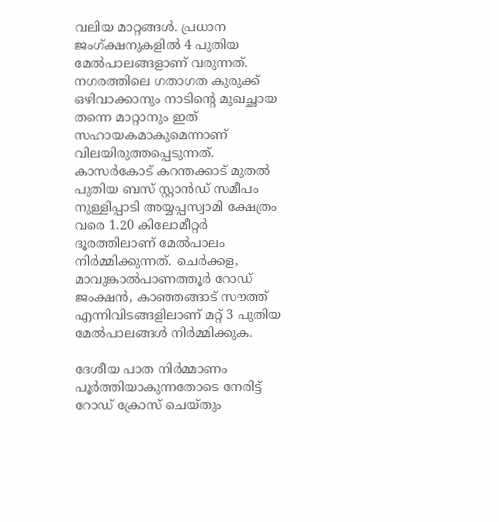വലിയ മാറ്റങ്ങൾ. പ്രധാന ജംഗ്ക്ഷനുകളിൽ 4 പുതിയ മേൽപാലങ്ങളാണ് വരുന്നത്. നഗരത്തിലെ ഗതാഗത കുരുക്ക് ഒഴിവാക്കാനും നാടിന്റെ മുഖച്ഛായ തന്നെ മാറ്റാനും ഇത് സഹായകമാകുമെന്നാണ് വിലയിരുത്തപ്പെടുന്നത്. കാസർകോട് കറന്തക്കാട് മുതൽ പുതിയ ബസ് സ്റ്റാൻഡ് സമീപം നുള്ളിപ്പാടി അയ്യപ്പസ്വാമി ക്ഷേത്രം വരെ 1.20 കിലോമീറ്റർ ദൂരത്തിലാണ് മേൽപാലം നിർമ്മിക്കുന്നത്. ചെർക്കള, മാവുങ്കാൽപാണത്തൂർ റോഡ് ജംക്ഷൻ, കാഞ്ഞങ്ങാട് സൗത്ത് എന്നിവിടങ്ങളിലാണ് മറ്റ് 3 പുതിയ മേൽപാലങ്ങൾ നിർമ്മിക്കുക.

ദേശീയ പാത നിർമ്മാണം പൂർത്തിയാകുന്നതോടെ നേരിട്ട് റോഡ് ക്രോസ് ചെയ്തും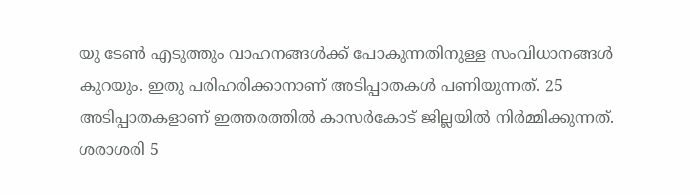യു ടേൺ എടുത്തും വാഹനങ്ങൾക്ക് പോകുന്നതിനുള്ള സംവിധാനങ്ങൾ കുറയും. ഇതു പരിഹരിക്കാനാണ് അടിപ്പാതകൾ പണിയുന്നത്. 25 അടിപ്പാതകളാണ് ഇത്തരത്തിൽ കാസർകോട് ജില്ലയിൽ നിർമ്മിക്കുന്നത്. ശരാശരി 5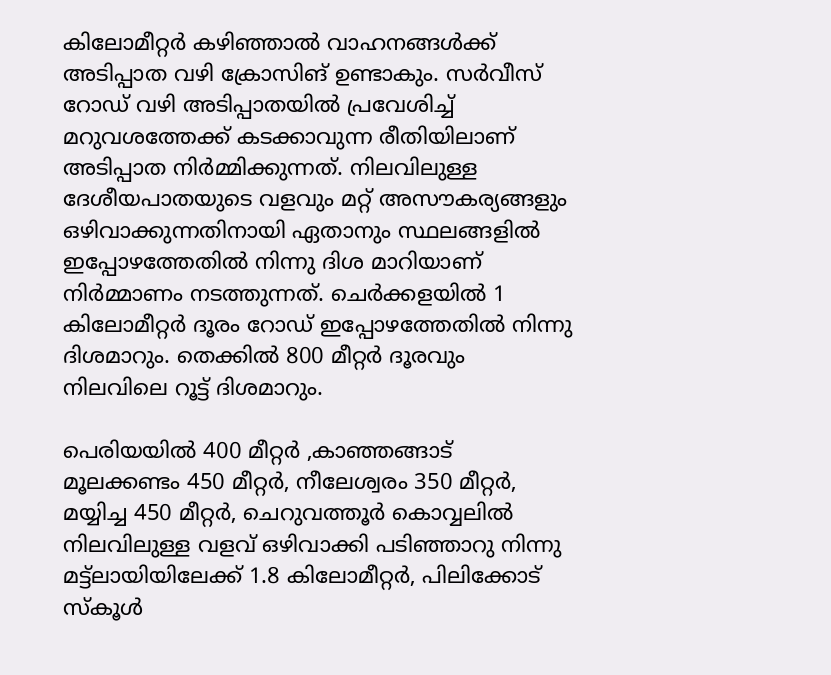കിലോമീറ്റർ കഴിഞ്ഞാൽ വാഹനങ്ങൾക്ക് അടിപ്പാത വഴി ക്രോസിങ് ഉണ്ടാകും. സർവീസ് റോഡ് വഴി അടിപ്പാതയിൽ പ്രവേശിച്ച് മറുവശത്തേക്ക് കടക്കാവുന്ന രീതിയിലാണ് അടിപ്പാത നിർമ്മിക്കുന്നത്. നിലവിലുള്ള ദേശീയപാതയുടെ വളവും മറ്റ് അസൗകര്യങ്ങളും ഒഴിവാക്കുന്നതിനായി ഏതാനും സ്ഥലങ്ങളിൽ ഇപ്പോഴത്തേതിൽ നിന്നു ദിശ മാറിയാണ് നിർമ്മാണം നടത്തുന്നത്. ചെർക്കളയിൽ 1 കിലോമീറ്റർ ദൂരം റോഡ് ഇപ്പോഴത്തേതിൽ നിന്നു ദിശമാറും. തെക്കിൽ 800 മീറ്റർ ദൂരവും നിലവിലെ റൂട്ട് ദിശമാറും.

പെരിയയിൽ 400 മീറ്റർ ,കാഞ്ഞങ്ങാട് മൂലക്കണ്ടം 450 മീറ്റർ, നീലേശ്വരം 350 മീറ്റർ, മയ്യിച്ച 450 മീറ്റർ, ചെറുവത്തൂർ കൊവ്വലിൽ നിലവിലുള്ള വളവ് ഒഴിവാക്കി പടിഞ്ഞാറു നിന്നു മട്ട്‌ലായിയിലേക്ക് 1.8 കിലോമീറ്റർ, പിലിക്കോട് സ്‌കൂൾ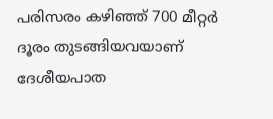പരിസരം കഴിഞ്ഞ് 700 മീറ്റർ ദൂരം തുടങ്ങിയവയാണ് ദേശീയപാത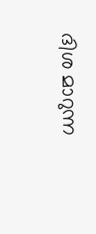ദിശ മാറുന്ന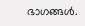ഭാഗങ്ങൾ.